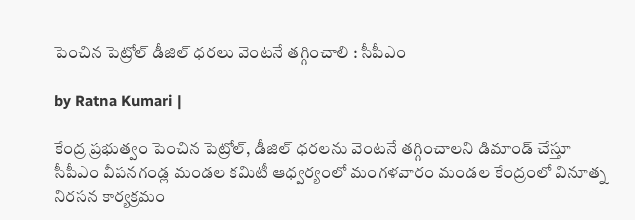పెంచిన పెట్రోల్ డీజిల్ ధరలు వెంటనే తగ్గించాలి : సీపీఎం

by Ratna Kumari |

కేంద్ర ప్రభుత్వం పెంచిన పెట్రోల్, డీజిల్ ధరలను వెంటనే తగ్గించాలని డిమాండ్ చేస్తూ సీపీఎం వీపనగండ్ల మండల కమిటీ ఆధ్వర్యంలో మంగళవారం మండల కేంద్రంలో వినూత్న నిరసన కార్యక్రమం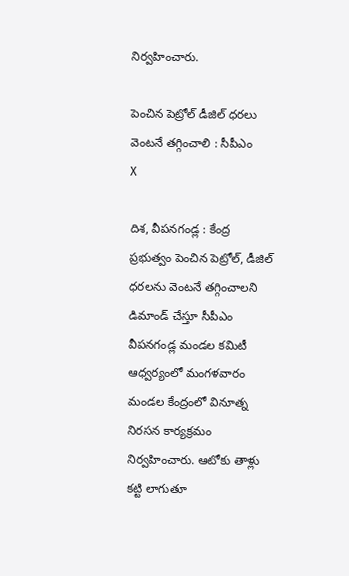నిర్వహించారు.

పెంచిన పెట్రోల్ డీజిల్ ధరలు వెంటనే తగ్గించాలి : సీపీఎం
X

దిశ, వీపనగండ్ల : కేంద్ర ప్రభుత్వం పెంచిన పెట్రోల్, డీజిల్ ధరలను వెంటనే తగ్గించాలని డిమాండ్ చేస్తూ సీపీఎం వీపనగండ్ల మండల కమిటీ ఆధ్వర్యంలో మంగళవారం మండల కేంద్రంలో వినూత్న నిరసన కార్యక్రమం నిర్వహించారు. ఆటోకు తాళ్లు కట్టి లాగుతూ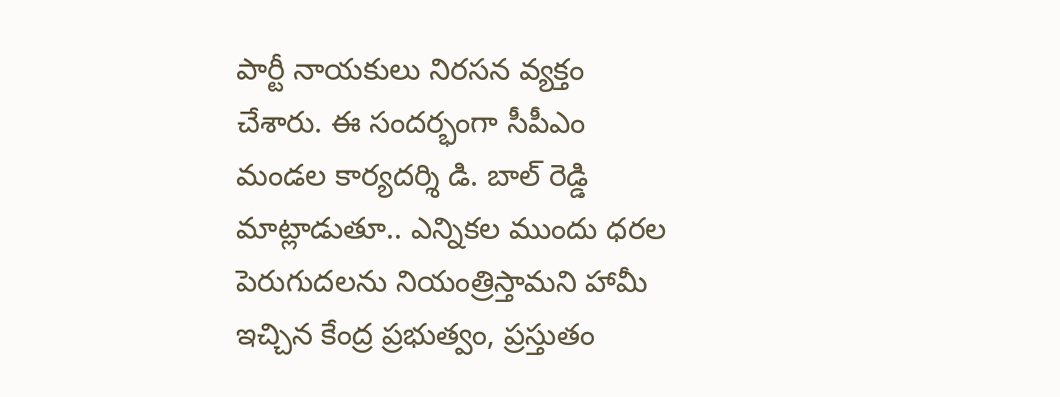పార్టీ నాయకులు నిరసన వ్యక్తం చేశారు. ఈ సందర్భంగా సీపీఎం మండల కార్యదర్శి డి. బాల్ రెడ్డి మాట్లాడుతూ.. ఎన్నికల ముందు ధరల పెరుగుదలను నియంత్రిస్తామని హామీ ఇచ్చిన కేంద్ర ప్రభుత్వం, ప్రస్తుతం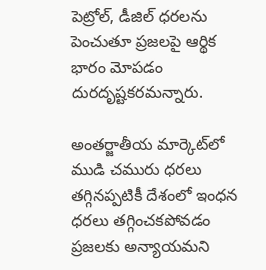పెట్రోల్, డీజిల్ ధరలను పెంచుతూ ప్రజలపై ఆర్థిక భారం మోపడం దురదృష్టకరమన్నారు.

అంతర్జాతీయ మార్కెట్‌లో ముడి చమురు ధరలు తగ్గినప్పటికీ దేశంలో ఇంధన ధరలు తగ్గించకపోవడం ప్రజలకు అన్యాయమని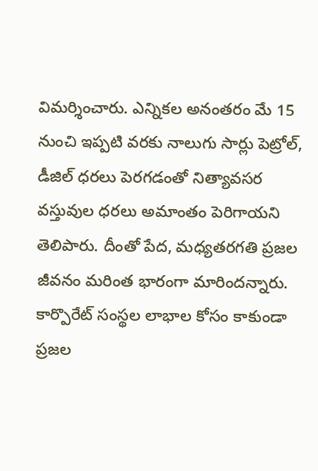విమర్శించారు. ఎన్నికల అనంతరం మే 15 నుంచి ఇప్పటి వరకు నాలుగు సార్లు పెట్రోల్, డీజిల్ ధరలు పెరగడంతో నిత్యావసర వస్తువుల ధరలు అమాంతం పెరిగాయని తెలిపారు. దీంతో పేద, మధ్యతరగతి ప్రజల జీవనం మరింత భారంగా మారిందన్నారు. కార్పొరేట్ సంస్థల లాభాల కోసం కాకుండా ప్రజల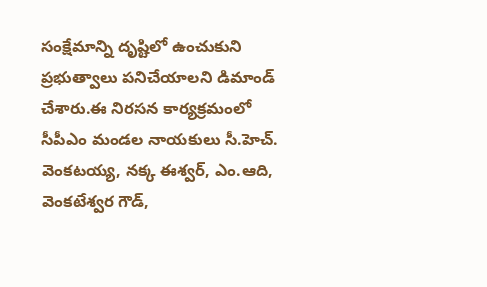సంక్షేమాన్ని దృష్టిలో ఉంచుకుని ప్రభుత్వాలు పనిచేయాలని డిమాండ్ చేశారు.ఈ నిరసన కార్యక్రమంలో సీపీఎం మండల నాయకులు సీ.హెచ్. వెంకటయ్య, నక్క ఈశ్వర్, ఎం.ఆది, వెంకటేశ్వర గౌడ్,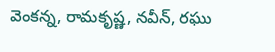వెంకన్న, రామకృష్ణ, నవీన్, రఘు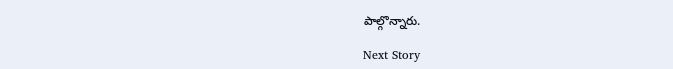పాల్గొన్నారు.

Next Story